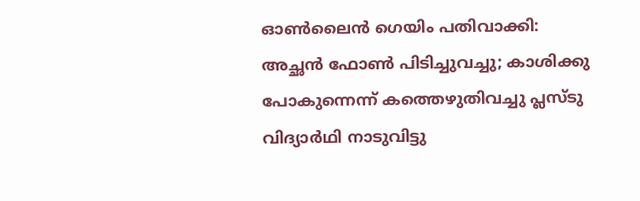ഓൺലൈൻ ഗെയിം പതിവാക്കി: അച്ഛൻ ഫോൺ പിടിച്ചുവച്ചു; കാശിക്കു പോകുന്നെന്ന് കത്തെഴുതിവച്ചു പ്ലസ്‌ടു വിദ്യാർഥി നാടുവിട്ടു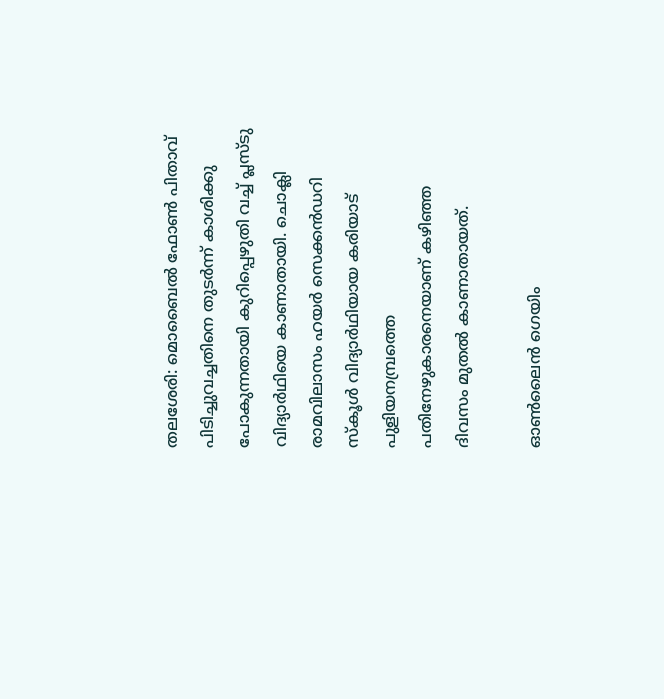തലശേരി: മൊബൈൽ ഫോൺ പിതാവ് പിടിച്ചുവച്ചതിനെ തുടർന്ന് കാശിക്കു പോകുന്നതായി കുറിപ്പെഴുതി വച്ച് പ്ലസ്ടു വിദ്യാർഥിയെ കാണാതായി. ചൊക്ലി രാമവിലാസം ഹയർ സെക്കൻഡറി സ്കൂൾ വിദ്യാർഥിയായ കരിയാട് പുളിയനമ്പ്രത്തെ പതിനേഴുകാരനെയാണ് കഴിഞ്ഞ ദിവസം മുതൽ കാണാതായത്.

ഓൺലൈൻ ഗെയിം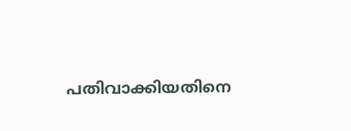പതിവാക്കിയതിനെ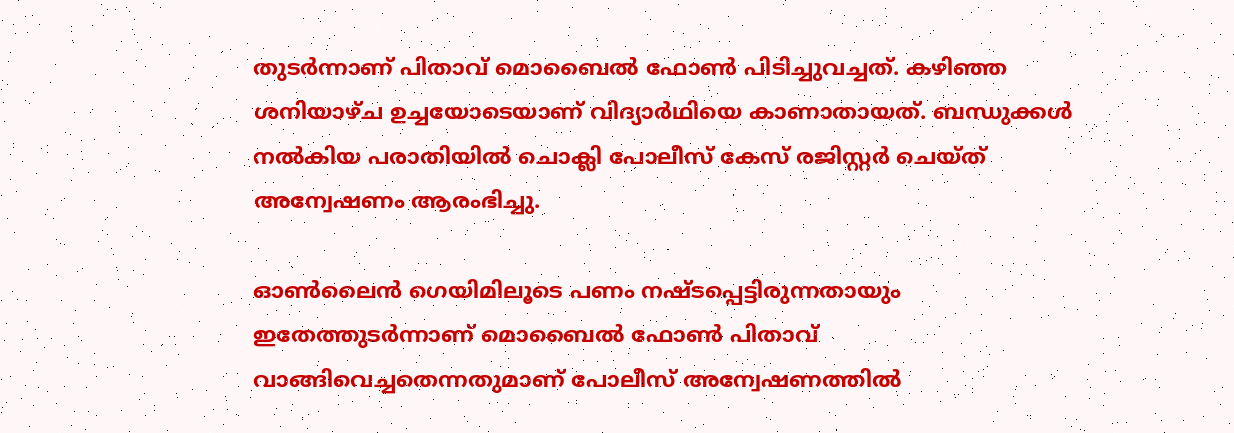തുടർന്നാണ് പിതാവ് മൊബൈൽ ഫോൺ പിടിച്ചുവച്ചത്. കഴിഞ്ഞ ശനിയാഴ്ച ഉച്ചയോടെയാണ് വിദ്യാർഥിയെ കാണാതായത്. ബന്ധുക്കൾ നൽകിയ പരാതിയിൽ ചൊക്ലി പോലീസ് കേസ് രജിസ്റ്റർ ചെയ്ത് അന്വേഷണം ആരംഭിച്ചു.

ഓൺലൈൻ ഗെയിമിലൂടെ പണം നഷ്ടപ്പെട്ടിരുന്നതായും ഇതേത്തുടർന്നാണ് മൊബൈൽ ഫോൺ പിതാവ് വാങ്ങിവെച്ചതെന്നതുമാണ് പോലീസ് അന്വേഷണത്തിൽ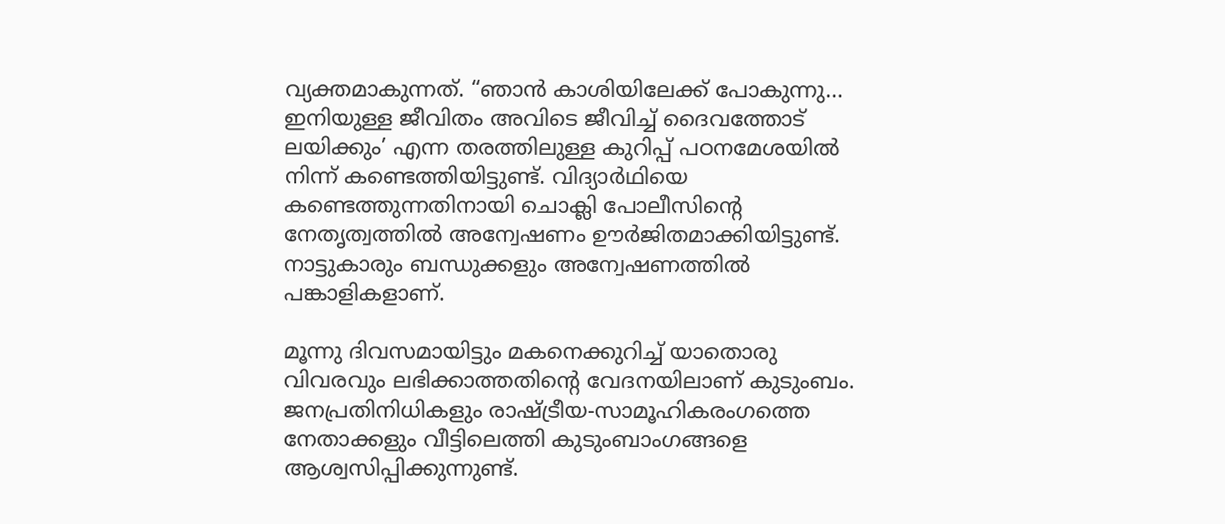വ്യക്തമാകുന്നത്. “ഞാൻ കാശിയിലേക്ക് പോകുന്നു… ഇനിയുള്ള ജീവിതം അവിടെ ജീവിച്ച് ദൈവത്തോട് ലയിക്കും’ എന്ന തരത്തിലുള്ള കുറിപ്പ് പഠനമേശയിൽ നിന്ന് കണ്ടെത്തിയിട്ടുണ്ട്. വിദ്യാർഥിയെ കണ്ടെത്തുന്നതിനായി ചൊക്ലി പോലീസിന്‍റെ നേതൃത്വത്തിൽ അന്വേഷണം ഊർജിതമാക്കിയിട്ടുണ്ട്. നാട്ടുകാരും ബന്ധുക്കളും അന്വേഷണത്തിൽ പങ്കാളികളാണ്.

മൂന്നു ദിവസമായിട്ടും മകനെക്കുറിച്ച് യാതൊരു വിവരവും ലഭിക്കാത്തതിന്‍റെ വേദനയിലാണ് കുടുംബം. ജനപ്രതിനിധികളും രാഷ്‌ട്രീയ-സാമൂഹികരംഗത്തെ നേതാക്കളും വീട്ടിലെത്തി കുടുംബാംഗങ്ങളെ ആശ്വസിപ്പിക്കുന്നുണ്ട്.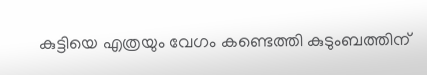കുട്ടിയെ എത്രയും വേഗം കണ്ടെത്തി കുടുംബത്തിന്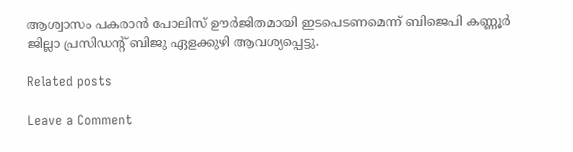ആശ്വാസം പകരാൻ പോലിസ് ഊർജിതമായി ഇടപെടണമെന്ന് ബിജെപി കണ്ണൂർ ജില്ലാ പ്രസിഡന്‍റ് ബിജു ഏളക്കുഴി ആവശ്യപ്പെട്ടു.

Related posts

Leave a Comment